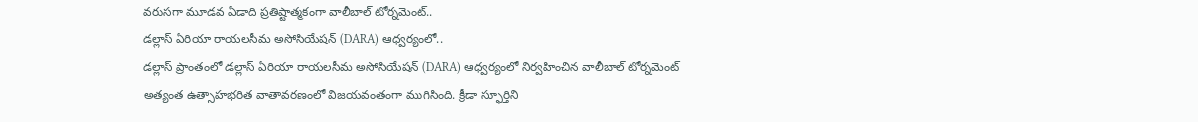వరుసగా మూడవ ఏడాది ప్రతిష్టాత్మకంగా వాలీబాల్ టోర్నమెంట్..
డల్లాస్ ఏరియా రాయలసీమ అసోసియేషన్ (DARA) ఆధ్వర్యంలో..
డల్లాస్ ప్రాంతంలో డల్లాస్ ఏరియా రాయలసీమ అసోసియేషన్ (DARA) ఆధ్వర్యంలో నిర్వహించిన వాలీబాల్ టోర్నమెంట్ అత్యంత ఉత్సాహభరిత వాతావరణంలో విజయవంతంగా ముగిసింది. క్రీడా స్ఫూర్తిని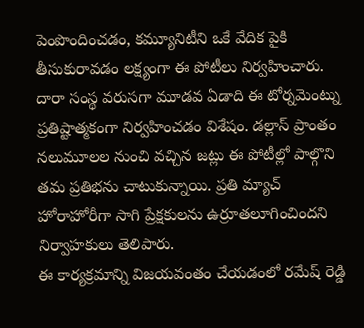పెంపొందించడం, కమ్యూనిటీని ఒకే వేదిక పైకి తీసుకురావడం లక్ష్యంగా ఈ పోటీలు నిర్వహించారు.
దారా సంస్థ వరుసగా మూడవ ఏడాది ఈ టోర్నమెంట్ను ప్రతిష్టాత్మకంగా నిర్వహించడం విశేషం. డల్లాస్ ప్రాంతం నలుమూలల నుంచి వచ్చిన జట్లు ఈ పోటీల్లో పాల్గొని తమ ప్రతిభను చాటుకున్నాయి. ప్రతి మ్యాచ్ హోరాహోరీగా సాగి ప్రేక్షకులను ఉర్రూతలూగించిందని నిర్వాహకులు తెలిపారు.
ఈ కార్యక్రమాన్ని విజయవంతం చేయడంలో రమేష్ రెడ్డి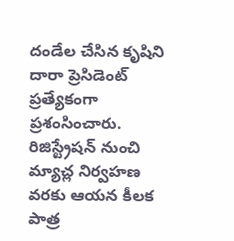దండేల చేసిన కృషిని దారా ప్రెసిడెంట్ ప్రత్యేకంగా ప్రశంసించారు. రిజిస్ట్రేషన్ నుంచి మ్యాచ్ల నిర్వహణ వరకు ఆయన కీలక పాత్ర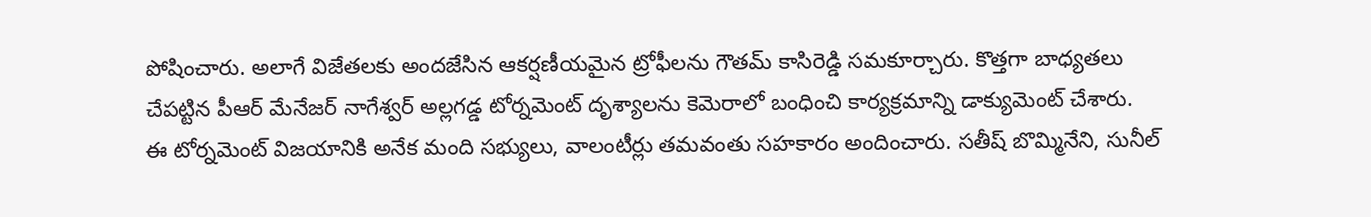పోషించారు. అలాగే విజేతలకు అందజేసిన ఆకర్షణీయమైన ట్రోఫీలను గౌతమ్ కాసిరెడ్డి సమకూర్చారు. కొత్తగా బాధ్యతలు చేపట్టిన పీఆర్ మేనేజర్ నాగేశ్వర్ అల్లగడ్డ టోర్నమెంట్ దృశ్యాలను కెమెరాలో బంధించి కార్యక్రమాన్ని డాక్యుమెంట్ చేశారు.
ఈ టోర్నమెంట్ విజయానికి అనేక మంది సభ్యులు, వాలంటీర్లు తమవంతు సహకారం అందించారు. సతీష్ బొమ్మినేని, సునీల్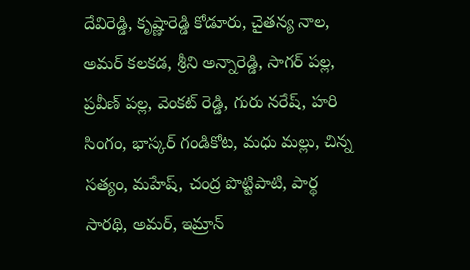దేవిరెడ్డి, కృష్ణారెడ్డి కోడూరు, చైతన్య నాల, అమర్ కలకడ, శ్రీని అన్నారెడ్డి, సాగర్ పల్ల, ప్రవీణ్ పల్ల, వెంకట్ రెడ్డి, గురు నరేష్, హరి సింగం, భాస్కర్ గండికోట, మధు మల్లు, చిన్న సత్యం, మహేష్, చంద్ర పొట్టిపాటి, పార్థ సారథి, అమర్, ఇమ్రాన్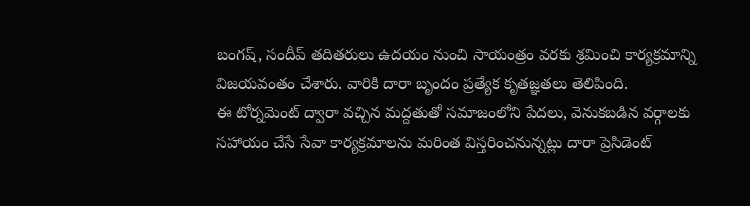బంగష్, సందీప్ తదితరులు ఉదయం నుంచి సాయంత్రం వరకు శ్రమించి కార్యక్రమాన్ని విజయవంతం చేశారు. వారికి దారా బృందం ప్రత్యేక కృతజ్ఞతలు తెలిపింది.
ఈ టోర్నమెంట్ ద్వారా వచ్చిన మద్దతుతో సమాజంలోని పేదలు, వెనుకబడిన వర్గాలకు సహాయం చేసే సేవా కార్యక్రమాలను మరింత విస్తరించనున్నట్లు దారా ప్రెసిడెంట్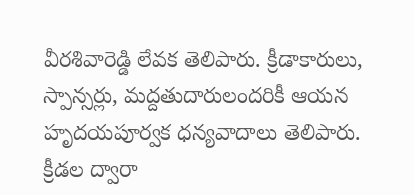వీరశివారెడ్డి లేవక తెలిపారు. క్రీడాకారులు, స్పాన్సర్లు, మద్దతుదారులందరికీ ఆయన హృదయపూర్వక ధన్యవాదాలు తెలిపారు.
క్రీడల ద్వారా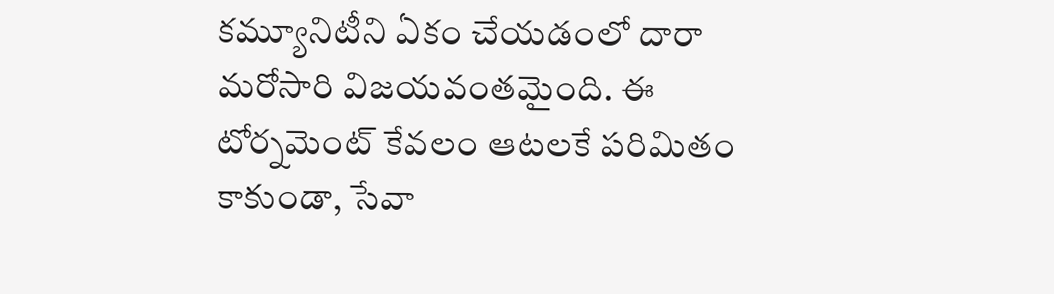కమ్యూనిటీని ఏకం చేయడంలో దారా మరోసారి విజయవంతమైంది. ఈ టోర్నమెంట్ కేవలం ఆటలకే పరిమితం కాకుండా, సేవా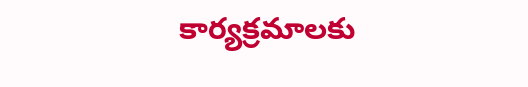కార్యక్రమాలకు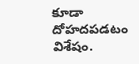కూడా దోహదపడటం విశేషం.